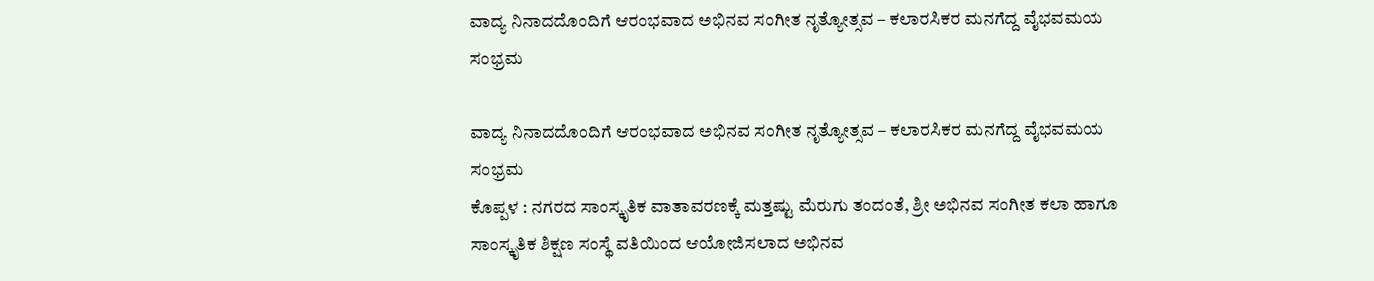ವಾದ್ಯ ನಿನಾದದೊಂದಿಗೆ ಆರಂಭವಾದ ಅಭಿನವ ಸಂಗೀತ ನೃತ್ಯೋತ್ಸವ – ಕಲಾರಸಿಕರ ಮನಗೆದ್ದ ವೈಭವಮಯ ಸಂಭ್ರಮ

ವಾದ್ಯ ನಿನಾದದೊಂದಿಗೆ ಆರಂಭವಾದ ಅಭಿನವ ಸಂಗೀತ ನೃತ್ಯೋತ್ಸವ – ಕಲಾರಸಿಕರ ಮನಗೆದ್ದ ವೈಭವಮಯ ಸಂಭ್ರಮ
ಕೊಪ್ಪಳ : ನಗರದ ಸಾಂಸ್ಕೃತಿಕ ವಾತಾವರಣಕ್ಕೆ ಮತ್ತಷ್ಟು ಮೆರುಗು ತಂದಂತೆ, ಶ್ರೀ ಅಭಿನವ ಸಂಗೀತ ಕಲಾ ಹಾಗೂ ಸಾಂಸ್ಕೃತಿಕ ಶಿಕ್ಷಣ ಸಂಸ್ಥೆ ವತಿಯಿಂದ ಆಯೋಜಿಸಲಾದ ಅಭಿನವ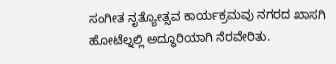ಸಂಗೀತ ನೃತ್ಯೋತ್ಸವ ಕಾರ್ಯಕ್ರಮವು ನಗರದ ಖಾಸಗಿ ಹೋಟೆಲ್ನಲ್ಲಿ ಅದ್ಧೂರಿಯಾಗಿ ನೆರವೇರಿತು.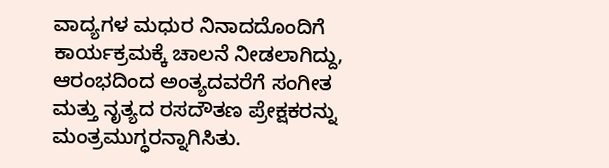ವಾದ್ಯಗಳ ಮಧುರ ನಿನಾದದೊಂದಿಗೆ ಕಾರ್ಯಕ್ರಮಕ್ಕೆ ಚಾಲನೆ ನೀಡಲಾಗಿದ್ದು, ಆರಂಭದಿಂದ ಅಂತ್ಯದವರೆಗೆ ಸಂಗೀತ ಮತ್ತು ನೃತ್ಯದ ರಸದೌತಣ ಪ್ರೇಕ್ಷಕರನ್ನು ಮಂತ್ರಮುಗ್ಧರನ್ನಾಗಿಸಿತು.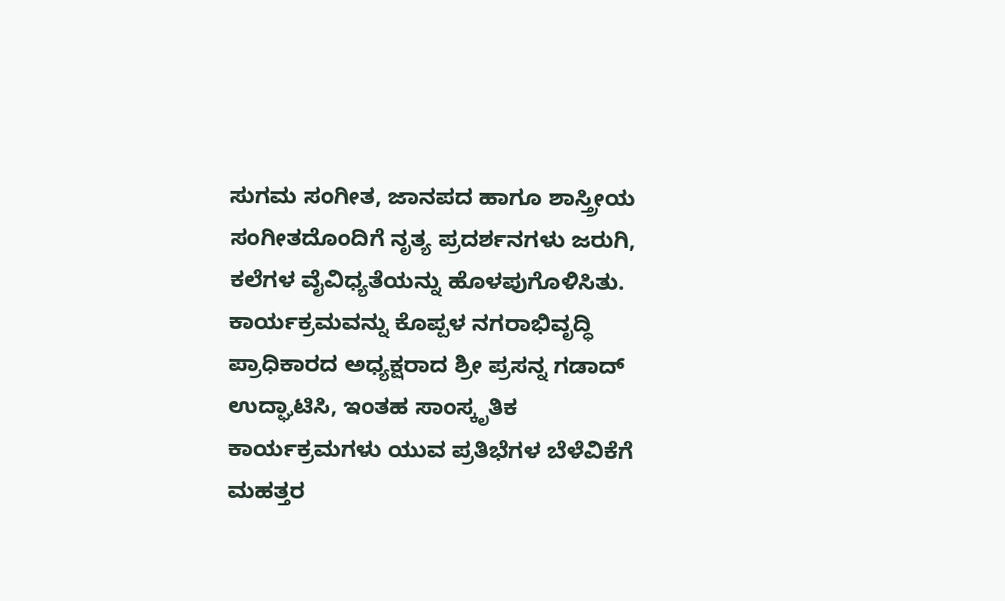ಸುಗಮ ಸಂಗೀತ, ಜಾನಪದ ಹಾಗೂ ಶಾಸ್ತ್ರೀಯ ಸಂಗೀತದೊಂದಿಗೆ ನೃತ್ಯ ಪ್ರದರ್ಶನಗಳು ಜರುಗಿ, ಕಲೆಗಳ ವೈವಿಧ್ಯತೆಯನ್ನು ಹೊಳಪುಗೊಳಿಸಿತು.
ಕಾರ್ಯಕ್ರಮವನ್ನು ಕೊಪ್ಪಳ ನಗರಾಭಿವೃದ್ಧಿ ಪ್ರಾಧಿಕಾರದ ಅಧ್ಯಕ್ಷರಾದ ಶ್ರೀ ಪ್ರಸನ್ನ ಗಡಾದ್ ಉದ್ಘಾಟಿಸಿ, ಇಂತಹ ಸಾಂಸ್ಕೃತಿಕ ಕಾರ್ಯಕ್ರಮಗಳು ಯುವ ಪ್ರತಿಭೆಗಳ ಬೆಳೆವಿಕೆಗೆ ಮಹತ್ತರ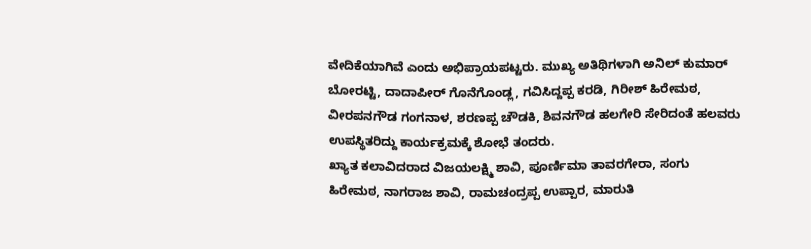ವೇದಿಕೆಯಾಗಿವೆ ಎಂದು ಅಭಿಪ್ರಾಯಪಟ್ಟರು. ಮುಖ್ಯ ಅತಿಥಿಗಳಾಗಿ ಅನಿಲ್ ಕುಮಾರ್ ಬೋರಟ್ಟಿ, ದಾದಾಪೀರ್ ಗೊನೆಗೊಂಡ್ಲ, ಗವಿಸಿದ್ದಪ್ಪ ಕರಡಿ, ಗಿರೀಶ್ ಹಿರೇಮಠ, ವೀರಪನಗೌಡ ಗಂಗನಾಳ, ಶರಣಪ್ಪ ಚೌಡಕಿ, ಶಿವನಗೌಡ ಹಲಗೇರಿ ಸೇರಿದಂತೆ ಹಲವರು ಉಪಸ್ಥಿತರಿದ್ದು ಕಾರ್ಯಕ್ರಮಕ್ಕೆ ಶೋಭೆ ತಂದರು.
ಖ್ಯಾತ ಕಲಾವಿದರಾದ ವಿಜಯಲಕ್ಷ್ಮಿ ಶಾವಿ, ಪೂರ್ಣಿಮಾ ತಾವರಗೇರಾ, ಸಂಗು ಹಿರೇಮಠ, ನಾಗರಾಜ ಶಾವಿ, ರಾಮಚಂದ್ರಪ್ಪ ಉಪ್ಪಾರ, ಮಾರುತಿ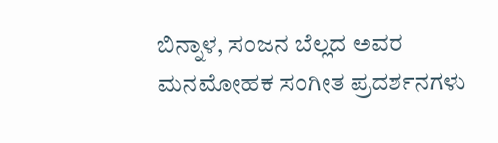ಬಿನ್ನಾಳ, ಸಂಜನ ಬೆಲ್ಲದ ಅವರ ಮನಮೋಹಕ ಸಂಗೀತ ಪ್ರದರ್ಶನಗಳು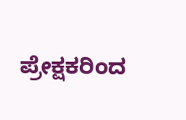ಪ್ರೇಕ್ಷಕರಿಂದ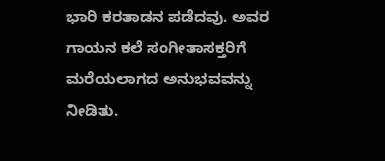ಭಾರಿ ಕರತಾಡನ ಪಡೆದವು. ಅವರ ಗಾಯನ ಕಲೆ ಸಂಗೀತಾಸಕ್ತರಿಗೆ ಮರೆಯಲಾಗದ ಅನುಭವವನ್ನು ನೀಡಿತು.